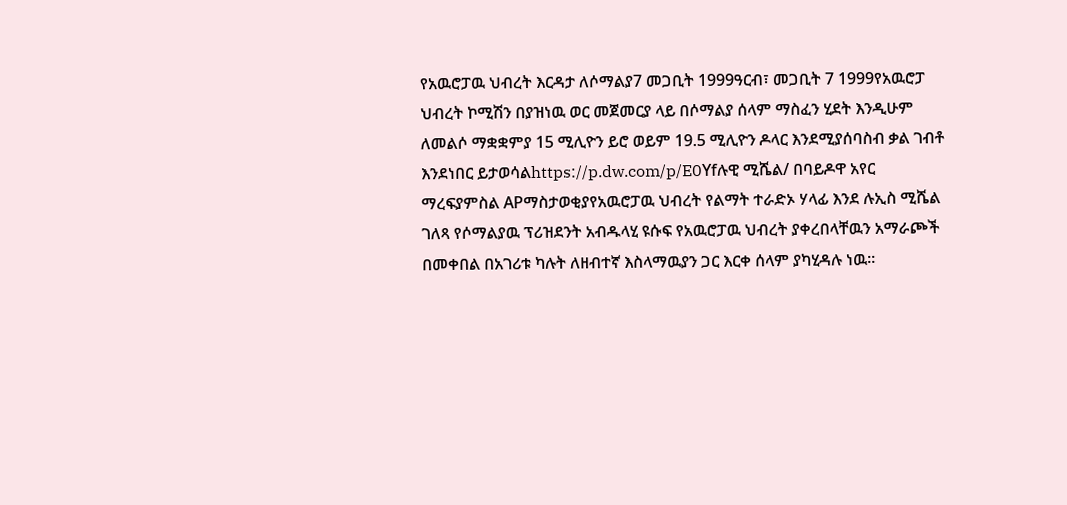የአዉሮፓዉ ህብረት እርዳታ ለሶማልያ7 መጋቢት 1999ዓርብ፣ መጋቢት 7 1999የአዉሮፓ ህብረት ኮሚሽን በያዝነዉ ወር መጀመርያ ላይ በሶማልያ ሰላም ማስፈን ሂደት እንዲሁም ለመልሶ ማቋቋምያ 15 ሚሊዮን ይሮ ወይም 19.5 ሚሊዮን ዶላር እንደሚያሰባስብ ቃል ገብቶ እንደነበር ይታወሳልhttps://p.dw.com/p/E0Yfሉዊ ሚሼል/ በባይዶዋ አየር ማረፍያምስል APማስታወቂያየአዉሮፓዉ ህብረት የልማት ተራድኦ ሃላፊ እንደ ሉኢስ ሚሼል ገለጻ የሶማልያዉ ፕሪዝደንት አብዱላሂ ዩሱፍ የአዉሮፓዉ ህብረት ያቀረበላቸዉን አማራጮች በመቀበል በአገሪቱ ካሉት ለዘብተኛ እስላማዉያን ጋር እርቀ ሰላም ያካሂዳሉ ነዉ።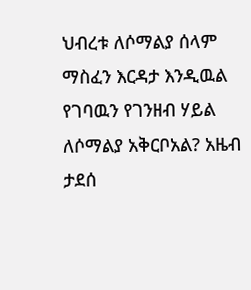ህብረቱ ለሶማልያ ሰላም ማስፈን እርዳታ እንዲዉል የገባዉን የገንዘብ ሃይል ለሶማልያ አቅርቦአል? አዜብ ታደሰ